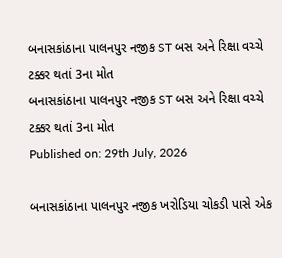બનાસકાંઠાના પાલનપુર નજીક ST બસ અને રિક્ષા વચ્ચે ટક્કર થતાં 3ના મોત
બનાસકાંઠાના પાલનપુર નજીક ST બસ અને રિક્ષા વચ્ચે ટક્કર થતાં 3ના મોત
Published on: 29th July, 2026

બનાસકાંઠાના પાલનપુર નજીક ખરોડિયા ચોકડી પાસે એક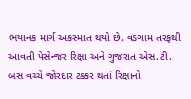ભયાનક માર્ગ અકસ્માત થયો છે. વડગામ તરફથી આવતી પેસેન્જર રિક્ષા અને ગુજરાત એસ.ટી. બસ વચ્ચે જોરદાર ટક્કર થતાં રિક્ષાનો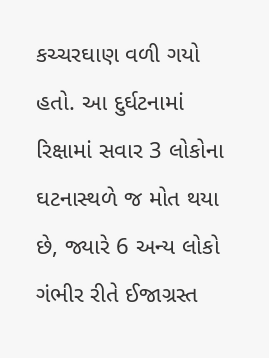કચ્ચરઘાણ વળી ગયો હતો. આ દુર્ઘટનામાં રિક્ષામાં સવાર 3 લોકોના ઘટનાસ્થળે જ મોત થયા છે, જ્યારે 6 અન્ય લોકો ગંભીર રીતે ઈજાગ્રસ્ત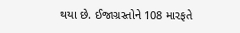થયા છે. ઈજાગ્રસ્તોને 108 મારફતે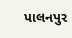પાલનપુર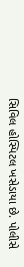સિવિલ હોસ્પિટલ ખસેડાયા છે. પોલીસે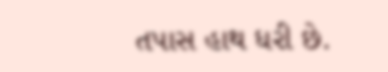તપાસ હાથ ધરી છે.